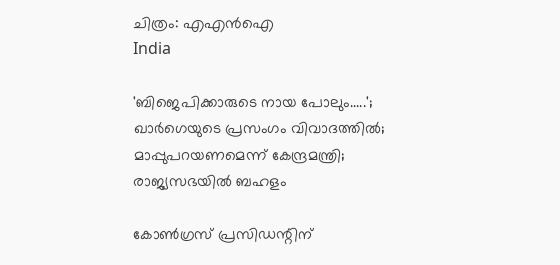ചിത്രം: എഎന്‍ഐ
India

'ബിജെപിക്കാരുടെ നായ പോലും.....'; ഖാര്‍ഗെയുടെ പ്രസംഗം വിവാദത്തില്‍; മാപ്പുപറയണമെന്ന് കേന്ദ്രമന്ത്രി; രാജ്യസഭയില്‍ ബഹളം

കോണ്‍ഗ്രസ് പ്രസിഡന്റിന്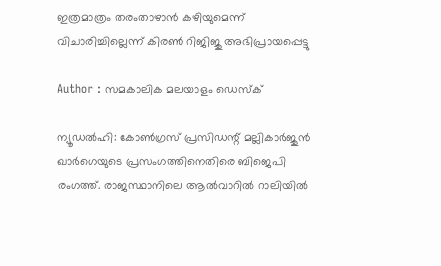ഇത്രമാത്രം തരംതാഴാന്‍ കഴിയുമെന്ന് വിചാരിച്ചില്ലെന്ന് കിരണ്‍ റിജിജു അഭിപ്രായപ്പെട്ടു

Author : സമകാലിക മലയാളം ഡെസ്ക്

ന്യൂഡല്‍ഹി: കോണ്‍ഗ്രസ് പ്രസിഡന്റ് മല്ലികാര്‍ജുന്‍ ഖാര്‍ഗെയുടെ പ്രസംഗത്തിനെതിരെ ബിജെപി രംഗത്ത്. രാജസ്ഥാനിലെ ആല്‍വാറില്‍ റാലിയില്‍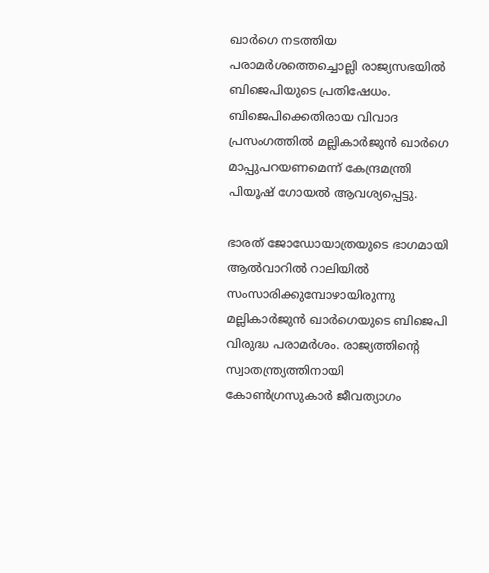ഖാര്‍ഗെ നടത്തിയ പരാമര്‍ശത്തെച്ചൊല്ലി രാജ്യസഭയില്‍ ബിജെപിയുടെ പ്രതിഷേധം. ബിജെപിക്കെതിരായ വിവാദ പ്രസംഗത്തില്‍ മല്ലികാര്‍ജുന്‍ ഖാര്‍ഗെ മാപ്പുപറയണമെന്ന് കേന്ദ്രമന്ത്രി പിയൂഷ് ഗോയല്‍ ആവശ്യപ്പെട്ടു.

ഭാരത് ജോഡോയാത്രയുടെ ഭാഗമായി ആല്‍വാറില്‍ റാലിയില്‍ സംസാരിക്കുമ്പോഴായിരുന്നു മല്ലികാര്‍ജുന്‍ ഖാര്‍ഗെയുടെ ബിജെപി വിരുദ്ധ പരാമര്‍ശം. രാജ്യത്തിന്റെ സ്വാതന്ത്ര്യത്തിനായി കോണ്‍ഗ്രസുകാര്‍ ജീവത്യാഗം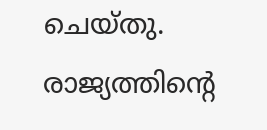ചെയ്തു. രാജ്യത്തിന്റെ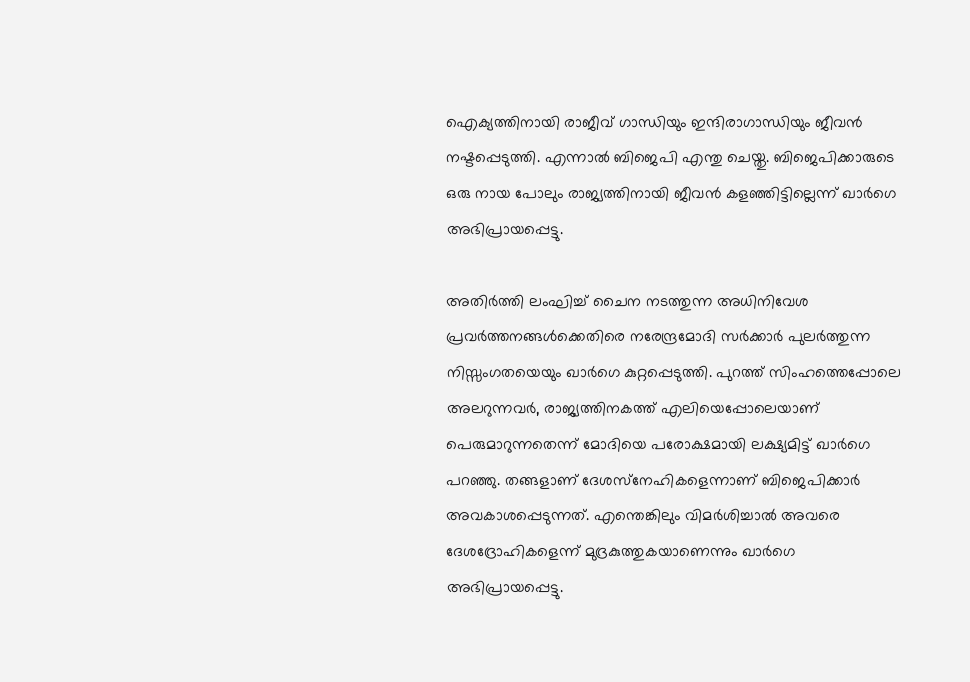ഐക്യത്തിനായി രാജീവ് ഗാന്ധിയും ഇന്ദിരാഗാന്ധിയും ജീവന്‍ നഷ്ടപ്പെടുത്തി. എന്നാല്‍ ബിജെപി എന്തു ചെയ്തു. ബിജെപിക്കാരുടെ ഒരു നായ പോലും രാജ്യത്തിനായി ജീവന്‍ കളഞ്ഞിട്ടില്ലെന്ന് ഖാര്‍ഗെ അഭിപ്രായപ്പെട്ടു.

അതിര്‍ത്തി ലംഘിച്ച് ചൈന നടത്തുന്ന അധിനിവേശ പ്രവര്‍ത്തനങ്ങള്‍ക്കെതിരെ നരേന്ദ്രമോദി സര്‍ക്കാര്‍ പുലര്‍ത്തുന്ന നിസ്സംഗതയെയും ഖാര്‍ഗെ കുറ്റപ്പെടുത്തി. പുറത്ത് സിംഹത്തെപ്പോലെ അലറുന്നവര്‍, രാജ്യത്തിനകത്ത് എലിയെപ്പോലെയാണ് പെരുമാറുന്നതെന്ന് മോദിയെ പരോക്ഷമായി ലക്ഷ്യമിട്ട് ഖാര്‍ഗെ പറഞ്ഞു. തങ്ങളാണ് ദേശസ്‌നേഹികളെന്നാണ് ബിജെപിക്കാര്‍ അവകാശപ്പെടുന്നത്. എന്തെങ്കിലും വിമര്‍ശിച്ചാല്‍ അവരെ ദേശദ്രോഹികളെന്ന് മുദ്രകുത്തുകയാണെന്നും ഖാര്‍ഗെ അഭിപ്രായപ്പെട്ടു.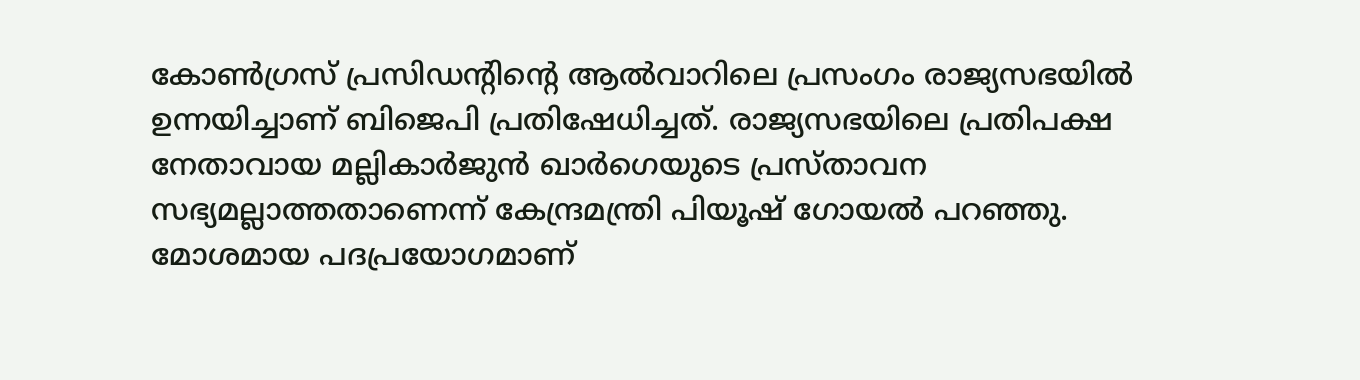കോണ്‍ഗ്രസ് പ്രസിഡന്റിന്റെ ആല്‍വാറിലെ പ്രസംഗം രാജ്യസഭയില്‍ ഉന്നയിച്ചാണ് ബിജെപി പ്രതിഷേധിച്ചത്. രാജ്യസഭയിലെ പ്രതിപക്ഷ നേതാവായ മല്ലികാര്‍ജുന്‍ ഖാര്‍ഗെയുടെ പ്രസ്താവന സഭ്യമല്ലാത്തതാണെന്ന് കേന്ദ്രമന്ത്രി പിയൂഷ് ഗോയല്‍ പറഞ്ഞു. മോശമായ പദപ്രയോഗമാണ്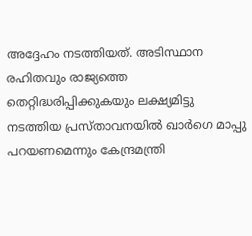അദ്ദേഹം നടത്തിയത്. അടിസ്ഥാന രഹിതവും രാജ്യത്തെ തെറ്റിദ്ധരിപ്പിക്കുകയും ലക്ഷ്യമിട്ടു നടത്തിയ പ്രസ്താവനയില്‍ ഖാര്‍ഗെ മാപ്പു പറയണമെന്നും കേന്ദ്രമന്ത്രി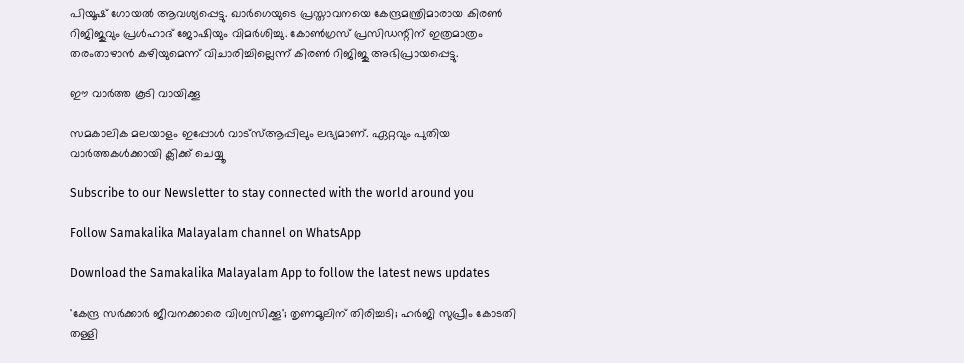പിയൂഷ് ഗോയല്‍ ആവശ്യപ്പെട്ടു. ഖാര്‍ഗെയുടെ പ്രസ്താവനയെ കേന്ദ്രമന്ത്രിമാരായ കിരണ്‍ റിജിജുവും പ്രള്‍ഹാദ് ജോഷിയും വിമര്‍ശിച്ചു. കോണ്‍ഗ്രസ് പ്രസിഡന്റിന് ഇത്രമാത്രം തരംതാഴാന്‍ കഴിയുമെന്ന് വിചാരിച്ചില്ലെന്ന് കിരണ്‍ റിജിജു അഭിപ്രായപ്പെട്ടു.

ഈ വാര്‍ത്ത കൂടി വായിക്കൂ

സമകാലിക മലയാളം ഇപ്പോള്‍ വാട്‌സ്ആപ്പിലും ലഭ്യമാണ്. ഏറ്റവും പുതിയ വാര്‍ത്തകള്‍ക്കായി ക്ലിക്ക് ചെയ്യൂ

Subscribe to our Newsletter to stay connected with the world around you

Follow Samakalika Malayalam channel on WhatsApp

Download the Samakalika Malayalam App to follow the latest news updates

'കേന്ദ്ര സര്‍ക്കാര്‍ ജീവനക്കാരെ വിശ്വസിക്കൂ'; തൃണമൂലിന് തിരിച്ചടി; ഹര്‍ജി സുപ്രീം കോടതി തള്ളി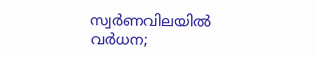സ്വര്‍ണവിലയില്‍ വര്‍ധന;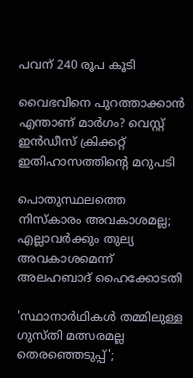പവന് 240 രൂപ കൂടി

വൈഭവിനെ പുറത്താക്കാന്‍ എന്താണ് മാര്‍ഗം? വെസ്റ്റ് ഇന്‍ഡീസ് ക്രിക്കറ്റ് ഇതിഹാസത്തിന്റെ മറുപടി

പൊതുസ്ഥലത്തെ നിസ്കാരം അവകാശമല്ല; എല്ലാവര്‍ക്കും തുല്യ അവകാശമെന്ന് അലഹബാദ് ഹൈക്കോടതി

'സ്ഥാനാര്‍ഥികള്‍ തമ്മിലുള്ള ഗുസ്തി മത്സരമല്ല തെരഞ്ഞെടുപ്പ്';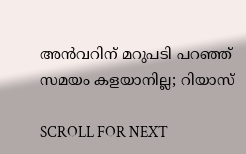അന്‍വറിന് മറുപടി പറഞ്ഞ് സമയം കളയാനില്ല; റിയാസ്

SCROLL FOR NEXT